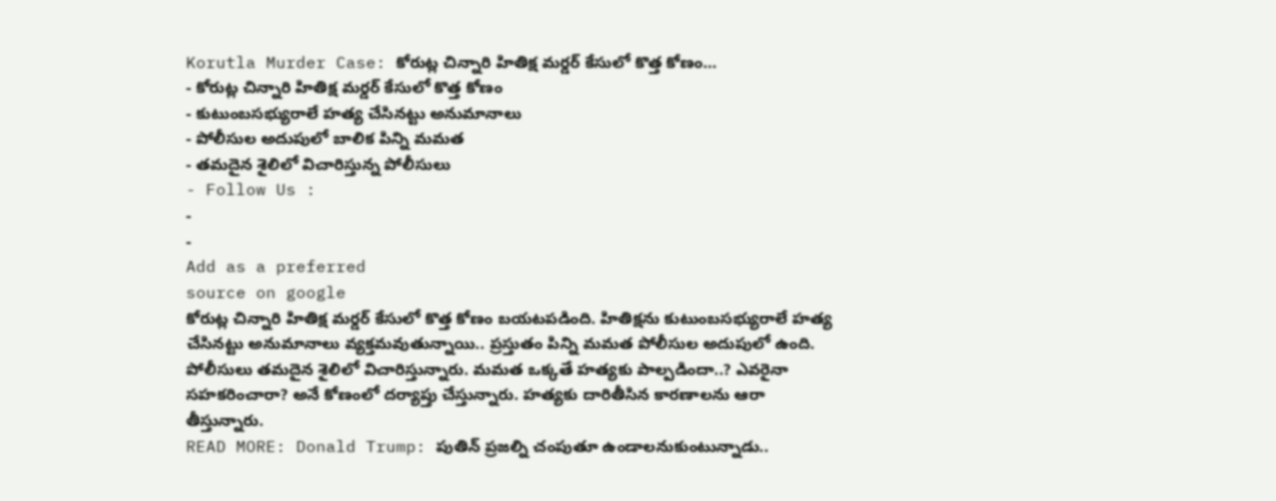Korutla Murder Case: కోరుట్ల చిన్నారి హితిక్ష మర్డర్ కేసులో కొత్త కోణం…
- కోరుట్ల చిన్నారి హితిక్ష మర్డర్ కేసులో కొత్త కోణం
- కుటుంబసభ్యురాలే హత్య చేసినట్టు అనుమానాలు
- పోలీసుల అదుపులో బాలిక పిన్ని మమత
- తమదైన శైలిలో విచారిస్తున్న పోలీసులు
- Follow Us :
-
-
Add as a preferred
source on google
కోరుట్ల చిన్నారి హితిక్ష మర్డర్ కేసులో కొత్త కోణం బయటపడింది. హితిక్షను కుటుంబసభ్యురాలే హత్య చేసినట్టు అనుమానాలు వ్యక్తమవుతున్నాయి.. ప్రస్తుతం పిన్ని మమత పోలీసుల అదుపులో ఉంది. పోలీసులు తమదైన శైలిలో విచారిస్తున్నారు. మమత ఒక్కతే హత్యకు పాల్పడిందా..? ఎవరైనా సహకరించారా? అనే కోణంలో దర్యాప్తు చేస్తున్నారు. హత్యకు దారితీసిన కారణాలను ఆరా తీస్తున్నారు.
READ MORE: Donald Trump: పుతిన్ ప్రజల్ని చంపుతూ ఉండాలనుకుంటున్నాడు..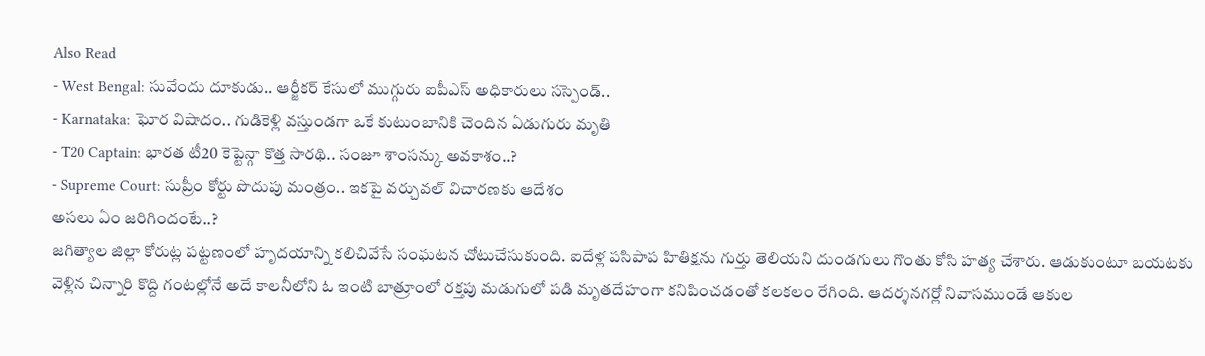Also Read
- West Bengal: సువేందు దూకుడు.. ఆర్జీకర్ కేసులో ముగ్గురు ఐపీఎస్ అధికారులు సస్పెండ్..
- Karnataka: ఘోర విషాదం.. గుడికెళ్లి వస్తుండగా ఒకే కుటుంబానికి చెందిన ఏడుగురు మృతి
- T20 Captain: భారత టీ20 కెప్టెన్గా కొత్త సారథి.. సంజూ శాంసన్కు అవకాశం..?
- Supreme Court: సుప్రీం కోర్టు పొదుపు మంత్రం.. ఇకపై వర్చువల్ విచారణకు ఆదేశం
అసలు ఏం జరిగిందంటే..?
జగిత్యాల జిల్లా కోరుట్ల పట్టణంలో హృదయాన్ని కలిచివేసే సంఘటన చోటుచేసుకుంది. ఐదేళ్ల పసిపాప హితిక్షను గుర్తు తెలియని దుండగులు గొంతు కోసి హత్య చేశారు. ఆడుకుంటూ బయటకు వెళ్లిన చిన్నారి కొద్ది గంటల్లోనే అదే కాలనీలోని ఓ ఇంటి బాత్రూంలో రక్తపు మడుగులో పడి మృతదేహంగా కనిపించడంతో కలకలం రేగింది. ఆదర్శనగర్లో నివాసముండే ఆకుల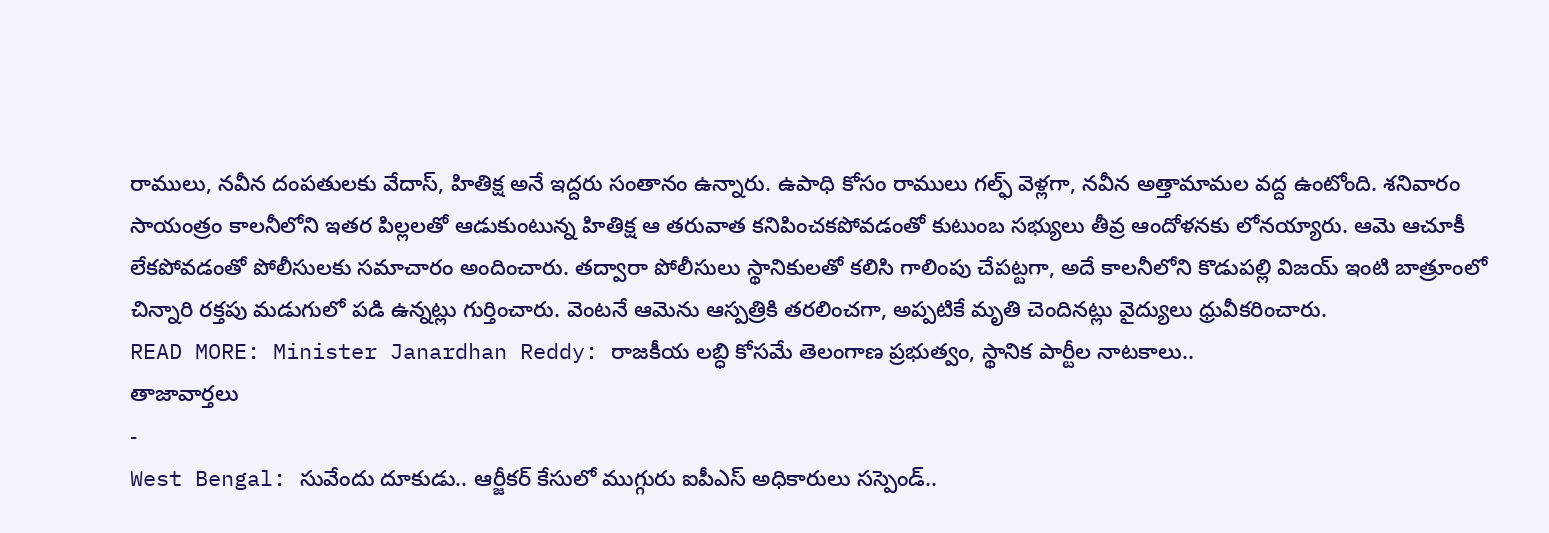రాములు, నవీన దంపతులకు వేదాస్, హితిక్ష అనే ఇద్దరు సంతానం ఉన్నారు. ఉపాధి కోసం రాములు గల్ఫ్ వెళ్లగా, నవీన అత్తామామల వద్ద ఉంటోంది. శనివారం సాయంత్రం కాలనీలోని ఇతర పిల్లలతో ఆడుకుంటున్న హితిక్ష ఆ తరువాత కనిపించకపోవడంతో కుటుంబ సభ్యులు తీవ్ర ఆందోళనకు లోనయ్యారు. ఆమె ఆచూకీ లేకపోవడంతో పోలీసులకు సమాచారం అందించారు. తద్వారా పోలీసులు స్థానికులతో కలిసి గాలింపు చేపట్టగా, అదే కాలనీలోని కొడుపల్లి విజయ్ ఇంటి బాత్రూంలో చిన్నారి రక్తపు మడుగులో పడి ఉన్నట్లు గుర్తించారు. వెంటనే ఆమెను ఆస్పత్రికి తరలించగా, అప్పటికే మృతి చెందినట్లు వైద్యులు ధ్రువీకరించారు.
READ MORE: Minister Janardhan Reddy: రాజకీయ లబ్ధి కోసమే తెలంగాణ ప్రభుత్వం, స్థానిక పార్టీల నాటకాలు..
తాజావార్తలు
-
West Bengal: సువేందు దూకుడు.. ఆర్జీకర్ కేసులో ముగ్గురు ఐపీఎస్ అధికారులు సస్పెండ్..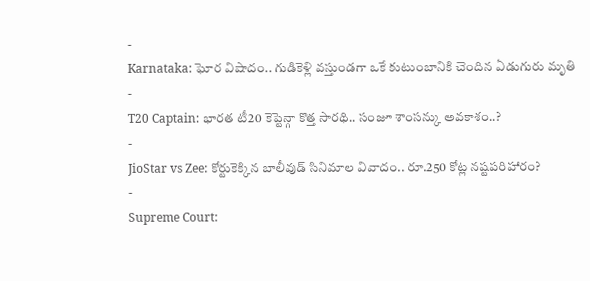-
Karnataka: ఘోర విషాదం.. గుడికెళ్లి వస్తుండగా ఒకే కుటుంబానికి చెందిన ఏడుగురు మృతి
-
T20 Captain: భారత టీ20 కెప్టెన్గా కొత్త సారథి.. సంజూ శాంసన్కు అవకాశం..?
-
JioStar vs Zee: కోర్టుకెక్కిన బాలీవుడ్ సినిమాల వివాదం.. రూ.250 కోట్ల నష్టపరిహారం?
-
Supreme Court: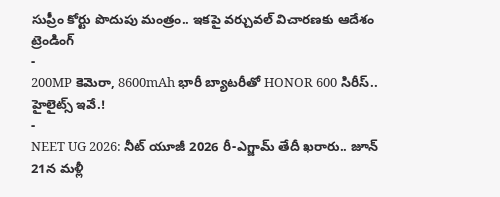సుప్రీం కోర్టు పొదుపు మంత్రం.. ఇకపై వర్చువల్ విచారణకు ఆదేశం
ట్రెండింగ్
-
200MP కెమెరా, 8600mAh భారీ బ్యాటరీతో HONOR 600 సిరీస్.. హైలైట్స్ ఇవే.!
-
NEET UG 2026: నీట్ యూజీ 2026 రీ-ఎగ్జామ్ తేదీ ఖరారు.. జూన్ 21న మళ్లీ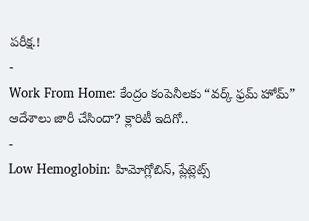పరీక్ష.!
-
Work From Home: కేంద్రం కంపెనీలకు “వర్క్ ఫ్రమ్ హోమ్” ఆదేశాలు జారీ చేసిందా? క్లారిటీ ఇదిగో..
-
Low Hemoglobin: హిమోగ్లోబిన్, ప్లేట్లెట్స్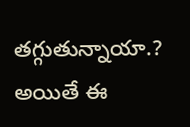తగ్గుతున్నాయా.? అయితే ఈ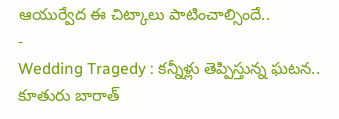ఆయుర్వేద ఈ చిట్కాలు పాటించాల్సిందే..
-
Wedding Tragedy : కన్నీళ్లు తెప్పిస్తున్న ఘటన.. కూతురు బారాత్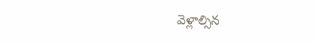వెళ్లాల్సిన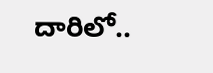దారిలో..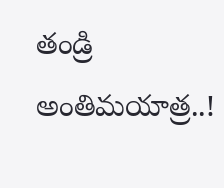తండ్రి అంతిమయాత్ర..!